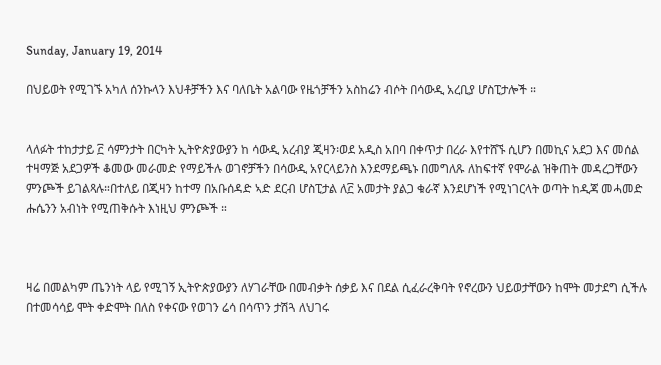Sunday, January 19, 2014

በህይወት የሚገኙ አካለ ሰንኩላን እህቶቻችን እና ባለቤት አልባው የዜጎቻችን አስከሬን ብሶት በሳውዲ አረቢያ ሆስፒታሎች ።


ላለፉት ተከታታይ ፫ ሳምንታት በርካት ኢትዮጵያውያን ከ ሳውዲ አረብያ ጂዛን፡ወደ አዲስ አበባ በቀጥታ በረራ እየተሸኙ ሲሆን በመኪና አደጋ እና መሰል ተዛማጅ አደጋዎች ቆመው መራመድ የማይችሉ ወገኖቻችን በሳውዲ አየርላይንስ እንደማይጫኑ በመግለጹ ለከፍተኛ የሞራል ዝቅጠት መዳረጋቸውን ምንጮች ይገልጻሉ።በተለይ በጂዛን ከተማ በአቡሰዳድ ኣድ ደርብ ሆስፒታል ለ፫ አመታት ያልጋ ቁራኛ እንደሆነች የሚነገርላት ወጣት ከዲጃ መሓመድ ሑሴንን አብነት የሚጠቅሱት እነዚህ ምንጮች ።



ዛሬ በመልካም ጤንነት ላይ የሚገኝ ኢትዮጵያውያን ለሃገራቸው በመብቃት ሰቃይ እና በደል ሲፈራረቅባት የኖረውን ህይወታቸውን ከሞት መታደግ ሲችሉ በተመሳሳይ ሞት ቀድሞት በለስ የቀናው የወገን ሬሳ በሳጥን ታሽጓ ለህገሩ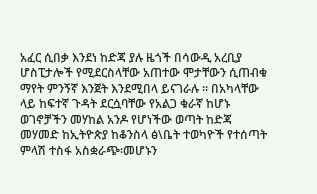አፈር ሲበቃ እንደነ ከድጃ ያሉ ዜጎች በሳውዲ አረቢያ ሆስፒታሎች የሚደርስላቸው አጠተው ሞታቸውን ሲጠብቁ ማየት ምንኝኛ እንጀት እንደሚበላ ይናገራሉ ። በአካላቸው ላይ ከፍተኛ ጉዳት ደርሷባቸው የአልጋ ቁራኛ ከሆኑ ወገኖቻችን መሃከል አንዶ የሆነችው ወጣት ከድጃ መሃመድ ከኢትዮጵያ ከቆንስላ ፅ\ቤት ተወካዮች የተሰጣት ምላሽ ተስፋ አስቋራጭ፡መሆኑን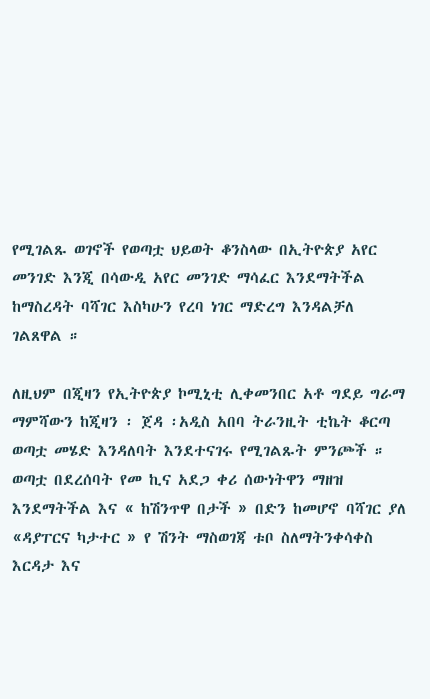የሚገልጹ ወገኖች የወጣቷ ህይወት ቆንስላው በኢትዮጵያ አየር መንገድ እንጂ በሳውዲ አየር መንገድ ማሳፈር እንደማትችል ከማስረዳት ባሻገር እስካሁን የረባ ነገር ማድረግ እንዳልቻለ ገልጸዋል ።

ለዚህም በጂዛን የኢትዮጵያ ኮሚኒቲ ሊቀመንበር አቶ ግደይ ግራማ ማምሻውን ከጂዛን ፡ ጀዳ ፡አዲስ አበባ ትራንዚት ቲኬት ቆርጣ ወጣቷ መሄድ እንዳለባት እንደተናገሩ የሚገልጹት ምንጮች ። ወጣቷ በደረሰባት የመ ኪና አደጋ ቀሪ ሰውነትዋን ማዘዝ እንደማትችል እና « ከሽንጥዋ በታች » በድን ከመሆኖ ባሻገር ያለ «ዳያፐርና ካታተር » የ ሽንት ማስወገጃ ቱቦ ስለማትንቀሳቀስ እርዳታ እና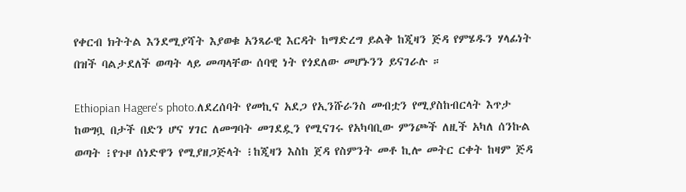የቀርብ ክትትል እንደሚያሻት እያወቁ አንጻራዊ እርዳት ከማድረግ ይልቅ ከጂዛን ጅዳ የምሄዱን ሃላፊነት በዝች ባልታደለች ወጣት ላይ መጣላቸው ሰባዊ ነት የጎደለው መሆኑንን ይናገራሉ ።

Ethiopian Hagere's photo.ለደረሰባት የመኪና አደጋ የኢንሹራንስ መብቷን የሚያስከብርላት እጥታ ከወግቧ በታች በድን ሆና ሃገር ለመግባት መገደዷን የሚናገሩ የአካባቢው ምንጮች ለዚች አካለ ሰንኩል ወጣት ፧የጉዞ ሰነድዋን የሚያዘጋጅላት ፧ከጂዛን እስከ ጀዳ የስምንት መቶ ኪሎ መትር ርቀት ከዛም ጅዳ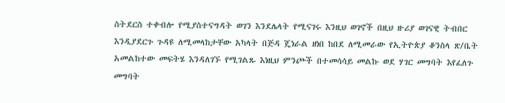ስትደርስ ተቀብሎ የሚያስተናግዳት ወገን እንደሌላት የሚናገሩ እንዚህ ወገኖች በዚህ ዙሪያ ወገናዊ ትብበር እንዲያደርጉ ጉዳዩ ለሚመላከታቸው አካላት በጅዳ ጄነራል ዘነበ ከበደ ለሚመራው የኢትዮጵያ ቆንስላ ጽ/ቤት አመልከተው መፍትሄ እንዳለገኙ የሚገልጹ እነዚህ ምንጮች በተመሳሳይ መልኩ ወደ ሃገር መግባት እየፈለጉ መግባት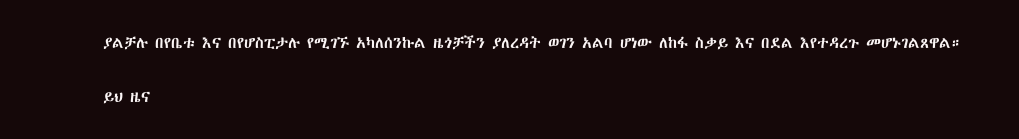ያልቻሉ በየቤቱ እና በየሆስፒታሉ የሚገኙ አካለሰንኩል ዜጎቻችን ያለረዳት ወገን አልባ ሆነው ለከፋ ስቃይ እና በደል እየተዳረጉ መሆኑገልጸዋል።

ይህ ዜና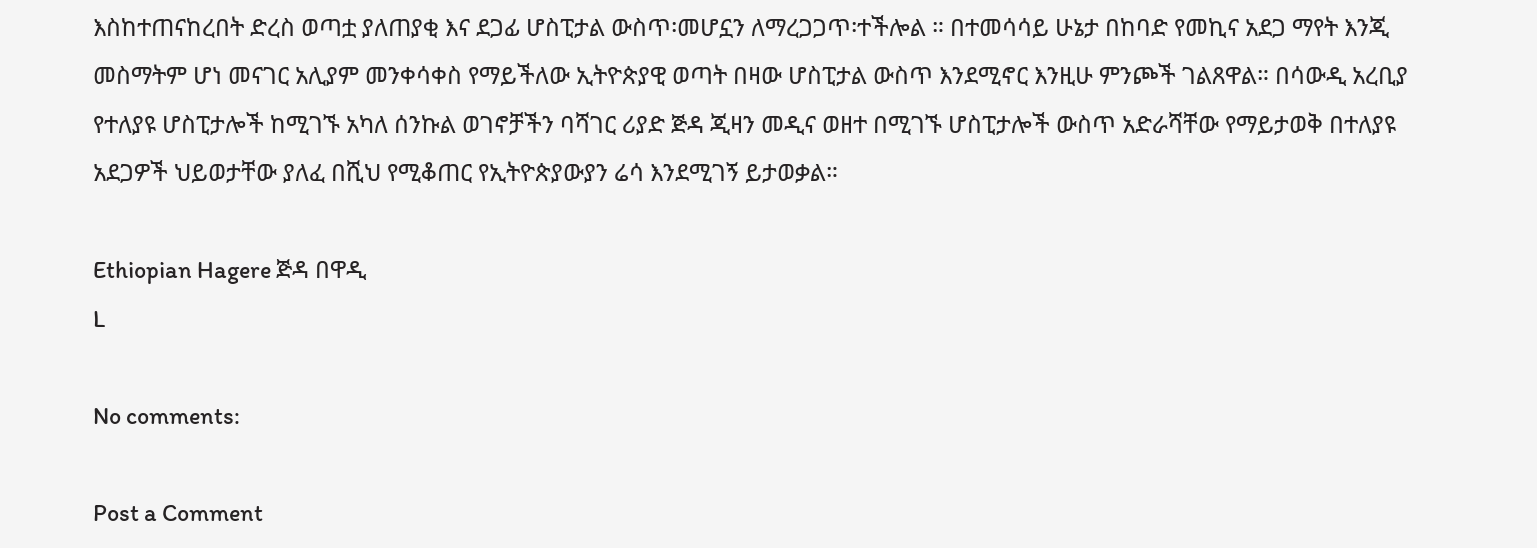እስከተጠናከረበት ድረስ ወጣቷ ያለጠያቂ እና ደጋፊ ሆስፒታል ውስጥ፡መሆኗን ለማረጋጋጥ፡ተችሎል ። በተመሳሳይ ሁኔታ በከባድ የመኪና አደጋ ማየት እንጂ መስማትም ሆነ መናገር አሊያም መንቀሳቀስ የማይችለው ኢትዮጵያዊ ወጣት በዛው ሆስፒታል ውስጥ እንደሚኖር እንዚሁ ምንጮች ገልጸዋል። በሳውዲ አረቢያ የተለያዩ ሆስፒታሎች ከሚገኙ አካለ ሰንኩል ወገኖቻችን ባሻገር ሪያድ ጅዳ ጂዛን መዲና ወዘተ በሚገኙ ሆስፒታሎች ውስጥ አድራሻቸው የማይታወቅ በተለያዩ አደጋዎች ህይወታቸው ያለፈ በሺህ የሚቆጠር የኢትዮጵያውያን ሬሳ እንደሚገኝ ይታወቃል።

Ethiopian Hagere ጅዳ በዋዲ
L

No comments:

Post a Comment